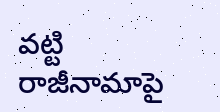వట్టి రాజీనామాపై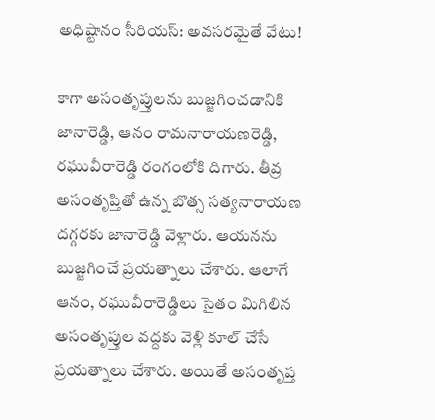అధిష్టానం సీరియస్: అవసరమైతే వేటు!

కాగా అసంతృప్తులను బుజ్జగించడానికి జానారెడ్డి, ఆనం రామనారాయణరెడ్డి, రఘువీరారెడ్డి రంగంలోకి దిగారు. తీవ్ర అసంతృప్తితో ఉన్న బొత్స సత్యనారాయణ దగ్గరకు జానారెడ్డి వెళ్లారు. ఆయనను బుజ్జగించే ప్రయత్నాలు చేశారు. ఆలాగే ఆనం, రఘువీరారెడ్డిలు సైతం మిగిలిన అసంతృప్తుల వద్దకు వెళ్లి కూల్ చేసే ప్రయత్నాలు చేశారు. అయితే అసంతృప్త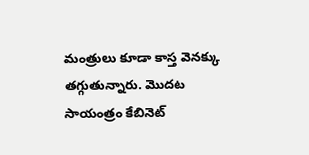మంత్రులు కూడా కాస్త వెనక్కు తగ్గుతున్నారు. మొదట సాయంత్రం కేబినెట్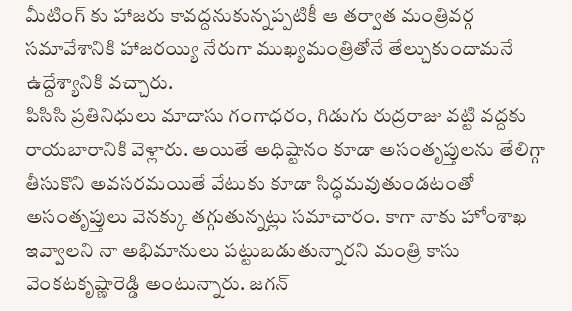మీటింగ్ కు హాజరు కావద్దనుకున్నప్పటికీ ఆ తర్వాత మంత్రివర్గ సమావేశానికి హాజరయ్యి నేరుగా ముఖ్యమంత్రితోనే తేల్చుకుందామనే ఉద్దేశ్యానికి వచ్చారు.
పిసిసి ప్రతినిధులు మాదాసు గంగాధరం, గిడుగు రుద్రరాజు వట్టి వద్దకు రాయబారానికి వెళ్లారు. అయితే అధిష్టానం కూడా అసంతృప్తులను తేలిగ్గా తీసుకొని అవసరమయితే వేటుకు కూడా సిద్ధమవుతుండటంతో అసంతృప్తులు వెనక్కు తగ్గుతున్నట్లు సమాచారం. కాగా నాకు హోంశాఖ ఇవ్వాలని నా అభిమానులు పట్టుబడుతున్నారని మంత్రి కాసు వెంకటకృష్ణారెడ్డి అంటున్నారు. జగన్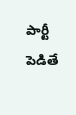పార్టీ పెడితే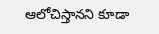ఆలోచిస్తానని కూడా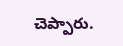చెప్పారు.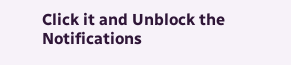Click it and Unblock the Notifications